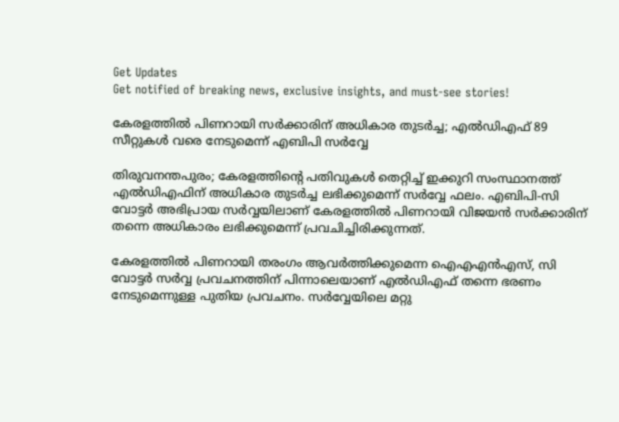Get Updates
Get notified of breaking news, exclusive insights, and must-see stories!

കേരളത്തിൽ പിണറായി സർക്കാരിന് അധികാര തുടർച്ച; എൽഡിഎഫ് 89 സീറ്റുകൾ വരെ നേടുമെന്ന് എബിപി സർവ്വേ

തിരുവനന്തപുരം; കേരളത്തിന്റെ പതിവുകൾ തെറ്റിച്ച് ഇക്കുറി സംസ്ഥാനത്ത് എൽഡിഎഫിന് അധികാര തുടർച്ച ലഭിക്കുമെന്ന് സർവ്വേ ഫലം. എബിപി-സി വോട്ടർ അഭിപ്രായ സർവ്വയിലാണ് കേരളത്തിൽ പിണറായി വിജയൻ സർക്കാരിന് തന്നെ അധികാരം ലഭിക്കുമെന്ന് പ്രവചിച്ചിരിക്കുന്നത്.

കേരളത്തിൽ പിണറായി തരംഗം ആവർത്തിക്കുമെന്ന ഐഎഎൻഎസ്, സി വോട്ടർ സർവ്വ പ്രവചനത്തിന് പിന്നാലെയാണ് എൽഡിഎഫ് തന്നെ ഭരണം നേടുമെന്നുള്ള പുതിയ പ്രവചനം. സർവ്വേയിലെ മറ്റു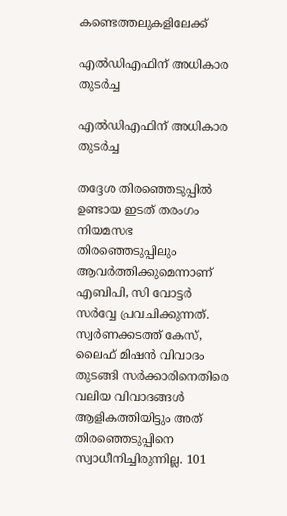കണ്ടെത്തലുകളിലേക്ക്

എൽഡിഎഫിന് അധികാര തുടർച്ച

എൽഡിഎഫിന് അധികാര തുടർച്ച

തദ്ദേശ തിരഞ്ഞെടുപ്പിൽ ഉണ്ടായ ഇടത് തരംഗം നിയമസഭ തിരഞ്ഞെടുപ്പിലും ആവർത്തിക്കുമെന്നാണ് എബിപി, സി വോട്ടർ സർവ്വേ പ്രവചിക്കുന്നത്. സ്വർണക്കടത്ത് കേസ്, ലൈഫ് മിഷൻ വിവാദം തുടങ്ങി സർക്കാരിനെതിരെ വലിയ വിവാദങ്ങൾ ആളികത്തിയിട്ടും അത് തിരഞ്ഞെടുപ്പിനെ സ്വാധീനിച്ചിരുന്നില്ല. 101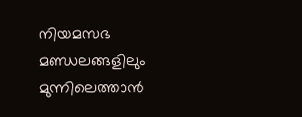നിയമസഭ മണ്ഡലങ്ങളിലും മുന്നിലെത്താൻ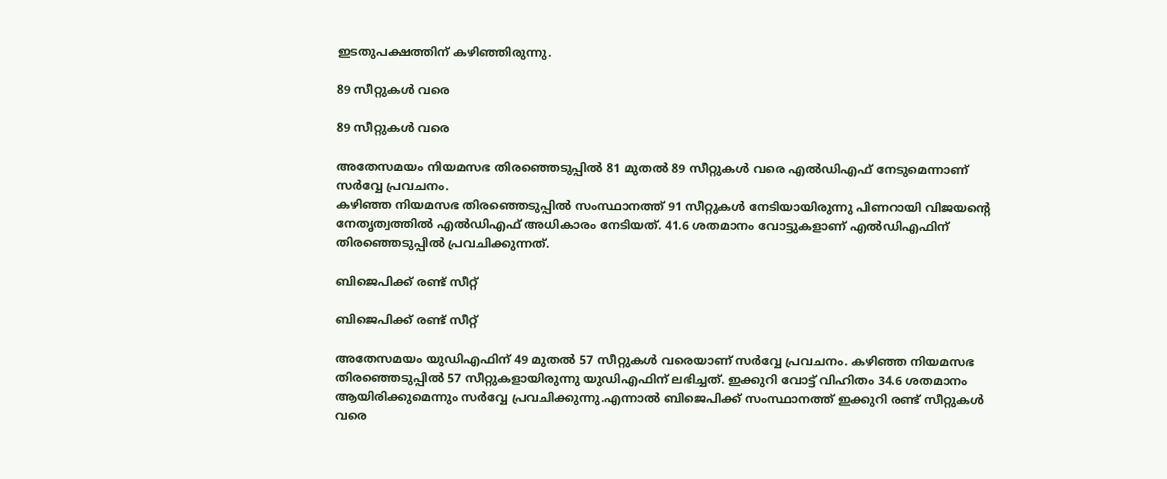ഇടതുപക്ഷത്തിന് കഴിഞ്ഞിരുന്നു.

89 സീറ്റുകൾ വരെ

89 സീറ്റുകൾ വരെ

അതേസമയം നിയമസഭ തിരഞ്ഞെടുപ്പിൽ 81 മുതൽ 89 സീറ്റുകൾ വരെ എൽഡിഎഫ് നേടുമെന്നാണ് സർവ്വേ പ്രവചനം.
കഴിഞ്ഞ നിയമസഭ തിരഞ്ഞെടുപ്പിൽ സംസ്ഥാനത്ത് 91 സീറ്റുകൾ നേടിയായിരുന്നു പിണറായി വിജയന്റെ നേതൃത്വത്തിൽ എൽഡിഎഫ് അധികാരം നേടിയത്. 41.6 ശതമാനം വോട്ടുകളാണ് എൽഡിഎഫിന് തിരഞ്ഞെടുപ്പിൽ പ്രവചിക്കുന്നത്.

ബിജെപിക്ക് രണ്ട് സീറ്റ്

ബിജെപിക്ക് രണ്ട് സീറ്റ്

അതേസമയം യുഡിഎഫിന് 49 മുതൽ 57 സീറ്റുകൾ വരെയാണ് സർവ്വേ പ്രവചനം. കഴിഞ്ഞ നിയമസഭ തിരഞ്ഞെടുപ്പിൽ 57 സീറ്റുകളായിരുന്നു യുഡിഎഫിന് ലഭിച്ചത്. ഇക്കുറി വോട്ട് വിഹിതം 34.6 ശതമാനം ആയിരിക്കുമെന്നും സർവ്വേ പ്രവചിക്കുന്നു.എന്നാൽ ബിജെപിക്ക് സംസ്ഥാനത്ത് ഇക്കുറി രണ്ട് സീറ്റുകൾ വരെ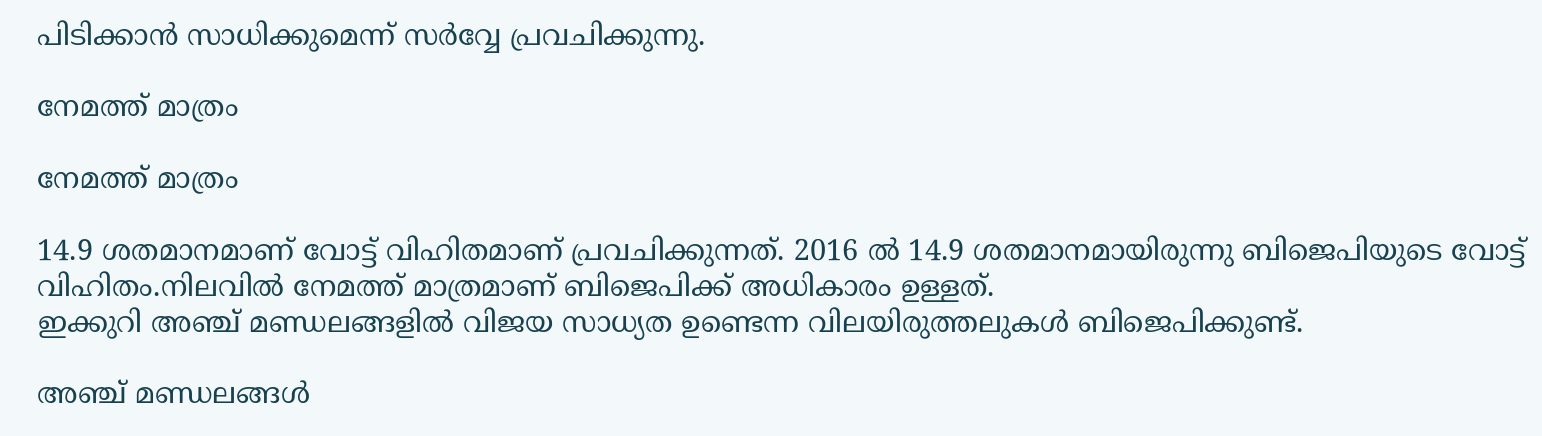പിടിക്കാൻ സാധിക്കുമെന്ന് സർവ്വേ പ്രവചിക്കുന്നു.

നേമത്ത് മാത്രം

നേമത്ത് മാത്രം

14.9 ശതമാനമാണ് വോട്ട് വിഹിതമാണ് പ്രവചിക്കുന്നത്. 2016 ൽ 14.9 ശതമാനമായിരുന്നു ബിജെപിയുടെ വോട്ട് വിഹിതം.നിലവിൽ നേമത്ത് മാത്രമാണ് ബിജെപിക്ക് അധികാരം ഉള്ളത്.
ഇക്കുറി അഞ്ച് മണ്ഡലങ്ങളിൽ വിജയ സാധ്യത ഉണ്ടെന്ന വിലയിരുത്തലുകൾ ബിജെപിക്കുണ്ട്.

അഞ്ച് മണ്ഡലങ്ങൾ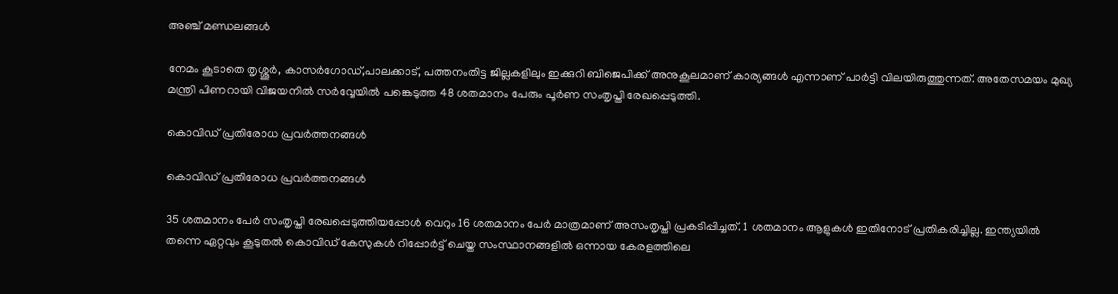അഞ്ച് മണ്ഡലങ്ങൾ

നേമം കൂടാതെ തൃശ്ശൂർ, കാസർഗോഡ്,പാലക്കാട്, പത്തനംതിട്ട ജില്ലകളിലും ഇക്കുറി ബിജെപിക്ക് അനുകൂലമാണ് കാര്യങ്ങൾ എന്നാണ് പാർട്ടി വിലയിരുത്തുന്നത്. അതേസമയം മുഖ്യ മന്ത്രി പിണറായി വിജയനിൽ സർവ്വേയിൽ പങ്കെടുത്ത 48 ശതമാനം പേരും പൂർണ സംതൃപ്തി രേഖപ്പെടുത്തി.

കൊവിഡ് പ്രതിരോധ പ്രവർത്തനങ്ങൾ

കൊവിഡ് പ്രതിരോധ പ്രവർത്തനങ്ങൾ

35 ശതമാനം പേർ സംതൃപ്തി രേഖപ്പെടുത്തിയപ്പോൾ വെറും 16 ശതമാനം പേർ മാത്രമാണ് അസംതൃപ്തി പ്രകടിപ്പിച്ചത്. 1 ശതമാനം ആളുകൾ ഇതിനോട് പ്രതികരിച്ചില്ല. ഇന്ത്യയിൽ തന്നെ ഏറ്റവും കൂടുതൽ കൊവിഡ് കേസുകൾ റിപ്പോർട്ട് ചെയ്ത സംസ്ഥാനങ്ങളിൽ ഒന്നായ കേരളത്തിലെ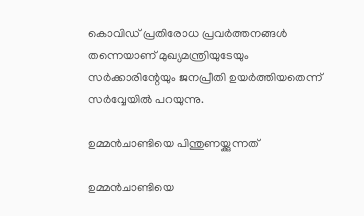കൊവിഡ് പ്രതിരോധ പ്രവർത്തനങ്ങൾ തന്നെയാണ് മുഖ്യമന്ത്രിയുടേയും സർക്കാരിന്റേയും ജനപ്രീതി ഉയർത്തിയതെന്ന് സർവ്വേയിൽ പറയുന്നു.

ഉമ്മൻചാണ്ടിയെ പിന്തുണയ്ക്കുന്നത്

ഉമ്മൻചാണ്ടിയെ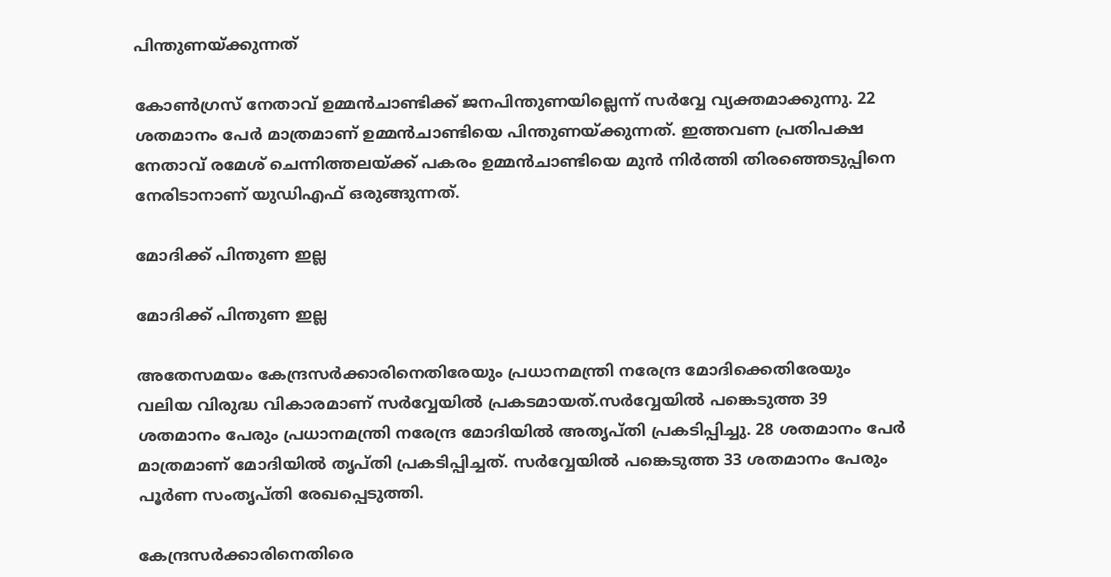പിന്തുണയ്ക്കുന്നത്

കോൺഗ്രസ് നേതാവ് ഉമ്മൻചാണ്ടിക്ക് ജനപിന്തുണയില്ലെന്ന് സർവ്വേ വ്യക്തമാക്കുന്നു. 22 ശതമാനം പേർ മാത്രമാണ് ഉമ്മൻചാണ്ടിയെ പിന്തുണയ്ക്കുന്നത്. ഇത്തവണ പ്രതിപക്ഷ നേതാവ് രമേശ് ചെന്നിത്തലയ്ക്ക് പകരം ഉമ്മൻചാണ്ടിയെ മുൻ നിർത്തി തിരഞ്ഞെടുപ്പിനെ നേരിടാനാണ് യുഡിഎഫ് ഒരുങ്ങുന്നത്.

മോദിക്ക് പിന്തുണ ഇല്ല

മോദിക്ക് പിന്തുണ ഇല്ല

അതേസമയം കേന്ദ്രസർക്കാരിനെതിരേയും പ്രധാനമന്ത്രി നരേന്ദ്ര മോദിക്കെതിരേയും വലിയ വിരുദ്ധ വികാരമാണ് സർവ്വേയിൽ പ്രകടമായത്.സർവ്വേയിൽ പങ്കെടുത്ത 39 ശതമാനം പേരും പ്രധാനമന്ത്രി നരേന്ദ്ര മോദിയിൽ അതൃപ്തി പ്രകടിപ്പിച്ചു. 28 ശതമാനം പേർ മാത്രമാണ് മോദിയിൽ തൃപ്തി പ്രകടിപ്പിച്ചത്. സർവ്വേയിൽ പങ്കെടുത്ത 33 ശതമാനം പേരും പൂർണ സംതൃപ്തി രേഖപ്പെടുത്തി.

കേന്ദ്രസർക്കാരിനെതിരെ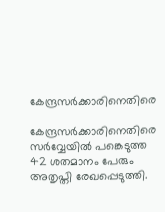കേന്ദ്രസർക്കാരിനെതിരെ

കേന്ദ്രസർക്കാരിനെതിരെ സർവ്വേയിൽ പങ്കെടുത്ത 42 ശതമാനം പേരും അതൃപ്തി രേഖപ്പെടുത്തി.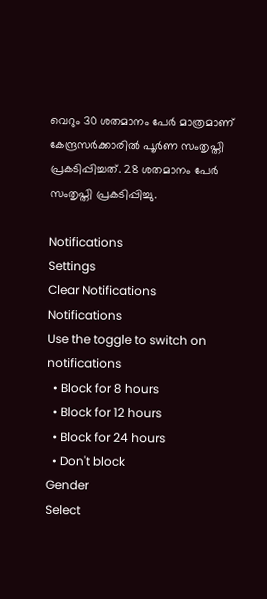വെറും 30 ശതമാനം പേർ മാത്രമാണ് കേന്ദ്രസർക്കാരിൽ പൂർണ സംതൃപ്തി പ്രകടിപ്പിച്ചത്. 28 ശതമാനം പേർ സംതൃപ്തി പ്രകടിപ്പിച്ചു.

Notifications
Settings
Clear Notifications
Notifications
Use the toggle to switch on notifications
  • Block for 8 hours
  • Block for 12 hours
  • Block for 24 hours
  • Don't block
Gender
Select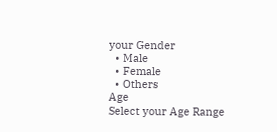your Gender
  • Male
  • Female
  • Others
Age
Select your Age Range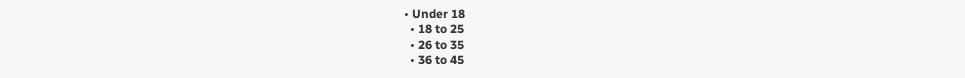• Under 18
  • 18 to 25
  • 26 to 35
  • 36 to 45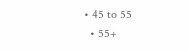• 45 to 55
  • 55+